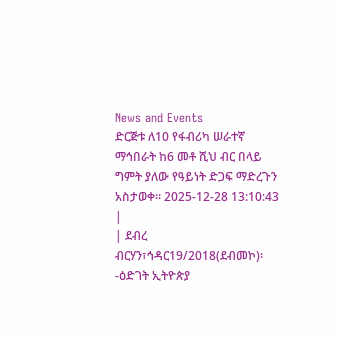News and Events
ድርጅቱ ለ10 የፋብሪካ ሠራተኛ ማኅበራት ከ6 መቶ ሺህ ብር በላይ ግምት ያለው የዓይነት ድጋፍ ማድረጉን አስታወቀ፡፡ 2025-12-28 13:10:43 |
| ደብረ ብርሃን፣ኅዳር19/2018(ደብመኮ)፡-ዕድገት ኢትዮጵያ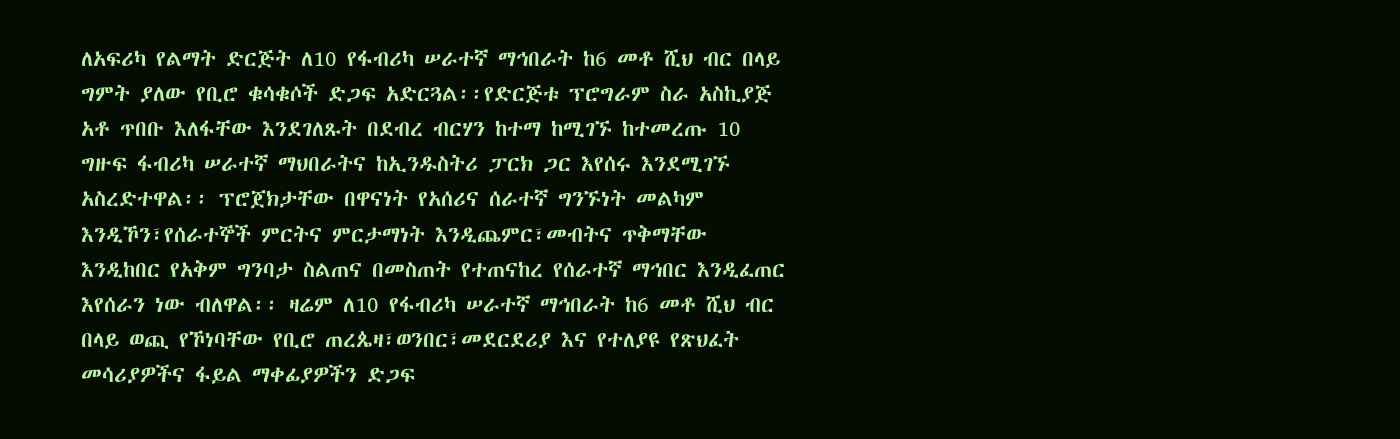ለአፍሪካ የልማት ድርጅት ለ10 የፋብሪካ ሠራተኛ ማኅበራት ከ6 መቶ ሺህ ብር በላይ ግምት ያለው የቢሮ ቁሳቁሶች ድጋፍ አድርጓል፡፡የድርጅቱ ፕሮግራም ስራ አስኪያጅ አቶ ጥበቡ እለፋቸው እንደገለጹት በደብረ ብርሃን ከተማ ከሚገኙ ከተመረጡ 10 ግዙፍ ፋብሪካ ሠራተኛ ማህበራትና ከኢንዱስትሪ ፓርክ ጋር እየሰሩ እንደሚገኙ አስረድተዋል፡፡ ፕሮጀክታቸው በዋናነት የአሰሪና ሰራተኛ ግንኙነት መልካም እንዲኾን፣የሰራተኞች ምርትና ምርታማነት እንዲጨምር፣መብትና ጥቅማቸው እንዲከበር የአቅም ግንባታ ስልጠና በመስጠት የተጠናከረ የሰራተኛ ማኅበር እንዲፈጠር እየሰራን ነው ብለዋል፡፡ ዛሬም ለ10 የፋብሪካ ሠራተኛ ማኅበራት ከ6 መቶ ሺህ ብር በላይ ወጪ የኾነባቸው የቢሮ ጠረጴዛ፣ወንበር፣መደርደሪያ እና የተለያዩ የጽህፈት መሳሪያዎችና ፋይል ማቀፊያዎችን ድጋፍ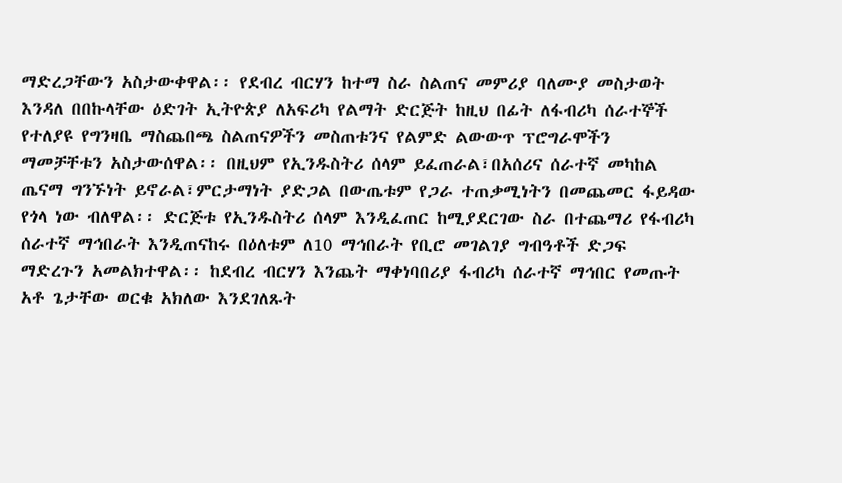ማድረጋቸውን አስታውቀዋል፡፡ የደብረ ብርሃን ከተማ ስራ ስልጠና መምሪያ ባለሙያ መስታወት እንዳለ በበኩላቸው ዕድገት ኢትዮጵያ ለአፍሪካ የልማት ድርጅት ከዚህ በፊት ለፋብሪካ ሰራተኞች የተለያዩ የግንዛቤ ማስጨበጫ ስልጠናዎችን መስጠቱንና የልምድ ልውውጥ ፕሮግራሞችን ማመቻቸቱን አስታውሰዋል፡፡ በዚህም የኢንዱስትሪ ሰላም ይፈጠራል፣በአሰሪና ሰራተኛ መካከል ጤናማ ግንኙነት ይኖራል፣ምርታማነት ያድጋል በውጤቱም የጋራ ተጠቃሚነትን በመጨመር ፋይዳው የጎላ ነው ብለዋል፡፡ ድርጅቱ የኢንዱስትሪ ሰላም እንዲፈጠር ከሚያደርገው ስራ በተጨማሪ የፋብሪካ ሰራተኛ ማኅበራት እንዲጠናከሩ በዕለቱም ለ10 ማኅበራት የቢሮ መገልገያ ግብዓቶች ድጋፍ ማድረጉን አመልክተዋል፡፡ ከደብረ ብርሃን እንጨት ማቀነባበሪያ ፋብሪካ ሰራተኛ ማኅበር የመጡት አቶ ጌታቸው ወርቁ አክለው እንደገለጹት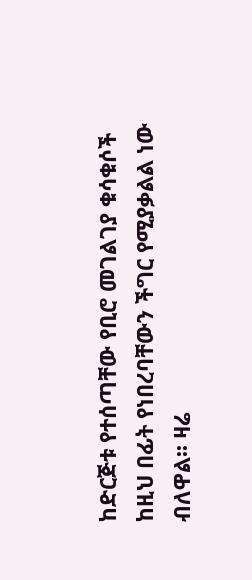ከድርጅቱ የተሰጣቸው የቢሮ መገልገያ ቁሳቁሶች ከዚህ በፊት የነበረባቸውን ችግር የሚያቃልል ነው ብለዋል፡፡ ዛሬ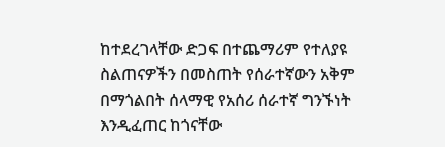ከተደረገላቸው ድጋፍ በተጨማሪም የተለያዩ ስልጠናዎችን በመስጠት የሰራተኛውን አቅም በማጎልበት ሰላማዊ የአሰሪ ሰራተኛ ግንኙነት እንዲፈጠር ከጎናቸው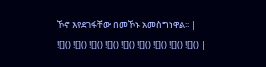ኾኖ እየደገፋቸው በመኾኑ አመስግነዋል፡፡ |
![]() ![]() ![]() ![]() ![]() ![]() ![]() ![]() ![]() |